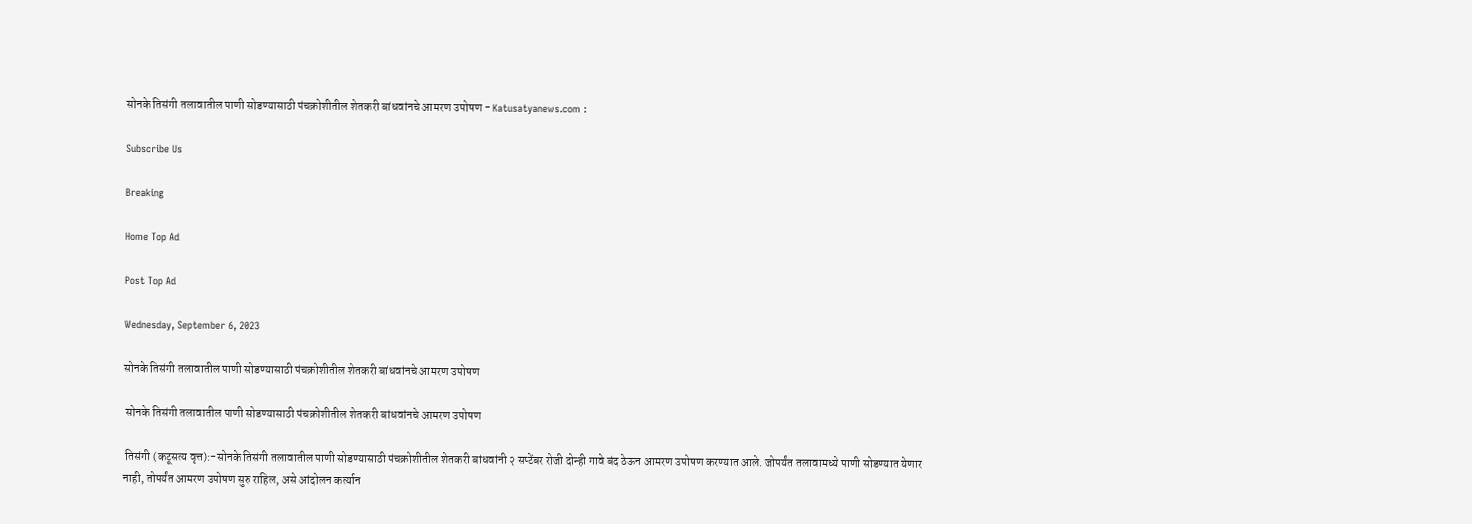सोनके तिसंगी तलावातील पाणी सोडण्यासाठी पंचक्रोशीतील शेतकरी बांधवांनचे आमरण उपोषण - Katusatyanews.com :

Subscribe Us

Breaking

Home Top Ad

Post Top Ad

Wednesday, September 6, 2023

सोनके तिसंगी तलावातील पाणी सोडण्यासाठी पंचक्रोशीतील शेतकरी बांधवांनचे आमरण उपोषण

 सोनके तिसंगी तलावातील पाणी सोडण्यासाठी पंचक्रोशीतील शेतकरी बांधवांनचे आमरण उपोषण

 तिसंगी (कटूसत्य वृत्त):-सोनके तिसंगी तलावातील पाणी सोडण्यासाठी पंचक्रोशीतील शेतकरी बांधवांनी २ सप्टेंबर रोजी दोन्ही गावे बंद ठेऊन आमरण उपोषण करण्यात आले. जोपर्यंत तलावामध्ये पाणी सोडण्यात येणार नाही, तोपर्यंत आमरण उपोषण सुरु राहिल, असे आंदोलन कर्त्यान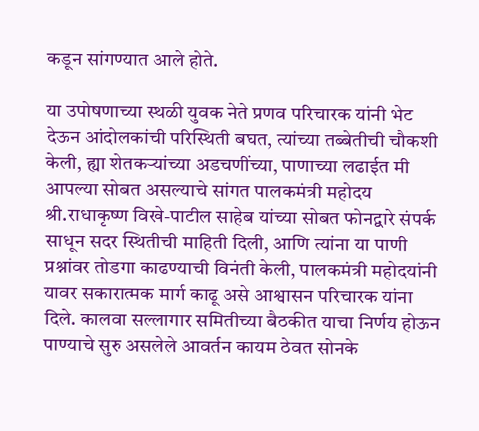कडून सांगण्यात आले होते.

या उपोषणाच्या स्थळी युवक नेते प्रणव परिचारक यांनी भेट देऊन आंदोलकांची परिस्थिती बघत, त्यांच्या तब्बेतीची चौकशी केली, ह्या शेतकऱ्यांच्या अडचणींच्या, पाणाच्या लढाईत मी आपल्या सोबत असल्याचे सांगत पालकमंत्री महोदय श्री.राधाकृष्ण विखे-पाटील साहेब यांच्या सोबत फोनद्वारे संपर्क साधून सदर स्थितीची माहिती दिली, आणि त्यांना या पाणी प्रश्नांवर तोडगा काढण्याची विनंती केली, पालकमंत्री महोदयांनी यावर सकारात्मक मार्ग काढू असे आश्वासन परिचारक यांना दिले. कालवा सल्लागार समितीच्या बैठकीत याचा निर्णय होऊन पाण्याचे सुरु असलेले आवर्तन कायम ठेवत सोनके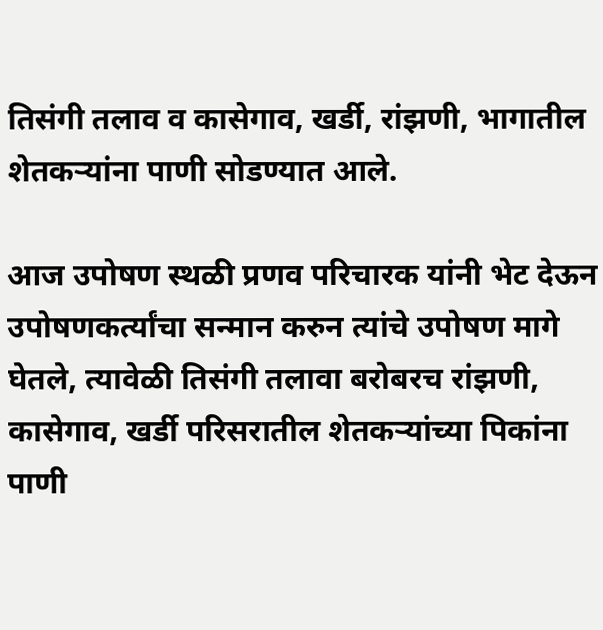तिसंगी तलाव व कासेगाव, खर्डी, रांझणी, भागातील शेतकऱ्यांना पाणी सोडण्यात आले.

आज उपोषण स्थळी प्रणव परिचारक यांनी भेट देऊन उपोषणकर्त्यांचा सन्मान करुन त्यांचे उपोषण मागे घेतले, त्यावेळी तिसंगी तलावा बरोबरच रांझणी, कासेगाव, खर्डी परिसरातील शेतकऱ्यांच्या पिकांना पाणी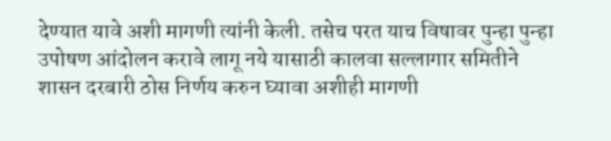देण्यात यावे अशी मागणी त्यांनी केली. तसेच परत याच विषावर पुन्हा पुन्हा उपोषण आंदोलन करावे लागू नये यासाठी कालवा सल्लागार समितीने शासन दरबारी ठोस निर्णय करुन घ्यावा अशीही मागणी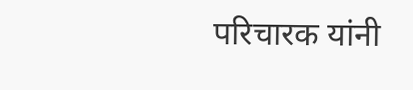परिचारक यांनी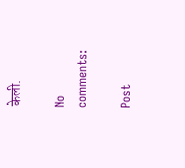केली.

No comments:

Post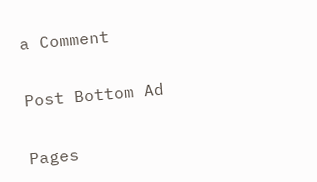a Comment

Post Bottom Ad

Pages